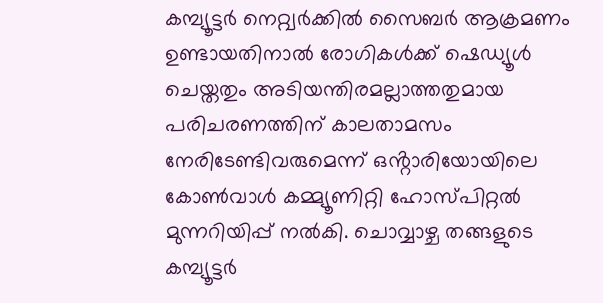കമ്പ്യൂട്ടർ നെറ്റ്വർക്കിൽ സൈബർ ആക്രമണം ഉണ്ടായതിനാൽ രോഗികൾക്ക് ഷെഡ്യൂൾ ചെയ്തതും അടിയന്തിരമല്ലാത്തതുമായ പരിചരണത്തിന് കാലതാമസം നേരിടേണ്ടിവരുമെന്ന് ഒൻ്റാരിയോയിലെ കോൺവാൾ കമ്മ്യൂണിറ്റി ഹോസ്പിറ്റൽ മുന്നറിയിപ്പ് നൽകി. ചൊവ്വാഴ്ച തങ്ങളുടെ കമ്പ്യൂട്ടർ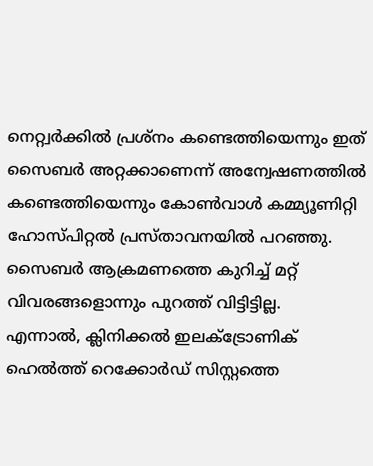നെറ്റ്വർക്കിൽ പ്രശ്നം കണ്ടെത്തിയെന്നും ഇത് സൈബർ അറ്റക്കാണെന്ന് അന്വേഷണത്തിൽ കണ്ടെത്തിയെന്നും കോൺവാൾ കമ്മ്യൂണിറ്റി ഹോസ്പിറ്റൽ പ്രസ്താവനയിൽ പറഞ്ഞു.
സൈബർ ആക്രമണത്തെ കുറിച്ച് മറ്റ് വിവരങ്ങളൊന്നും പുറത്ത് വിട്ടിട്ടില്ല.
എന്നാൽ, ക്ലിനിക്കൽ ഇലക്ട്രോണിക് ഹെൽത്ത് റെക്കോർഡ് സിസ്റ്റത്തെ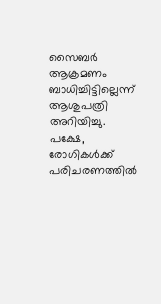സൈബർ ആക്രമണം ബാധിച്ചിട്ടില്ലെന്ന് ആശുപത്രി അറിയിച്ചു. പക്ഷേ, രോഗികൾക്ക് പരിചരണത്തിൽ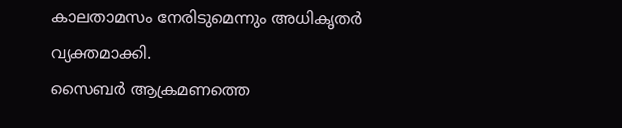കാലതാമസം നേരിടുമെന്നും അധികൃതർ വ്യക്തമാക്കി.
സൈബർ ആക്രമണത്തെ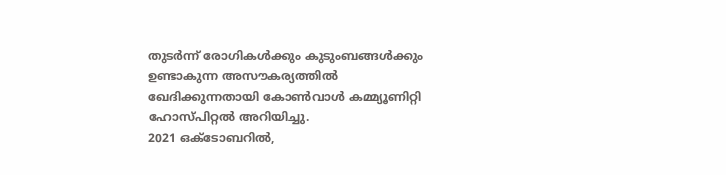തുടർന്ന് രോഗികൾക്കും കുടുംബങ്ങൾക്കും ഉണ്ടാകുന്ന അസൗകര്യത്തിൽ ഖേദിക്കുന്നതായി കോൺവാൾ കമ്മ്യൂണിറ്റി ഹോസ്പിറ്റൽ അറിയിച്ചു.
2021 ഒക്ടോബറിൽ,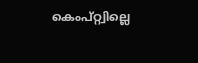കെംപ്റ്റ്വില്ലെ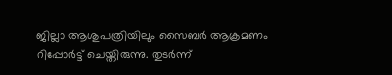ജില്ലാ ആശുപത്രിയിലും സൈബർ ആക്രമണം റിപ്പോർട്ട് ചെയ്തിരുന്നു. തുടർന്ന്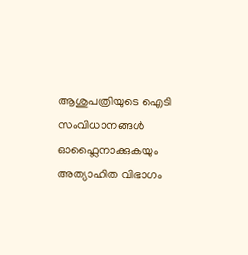ആശുപത്രിയുടെ ഐടി സംവിധാനങ്ങൾ ഓഫ്ലൈനാക്കുകയും അത്യാഹിത വിഭാഗം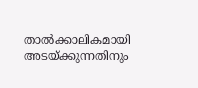താൽക്കാലികമായി അടയ്ക്കുന്നതിനും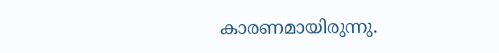കാരണമായിരുന്നു.